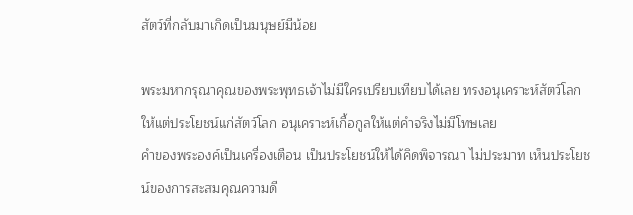สัตว์ที่กลับมาเกิดเป็นมนุษย์มีน้อย

พระมหากรุณาคุณของพระพุทธเจ้าไม่มีใครเปรียบเทียบได้เลย ทรงอนุเคราะห์สัตว์โลก ให้แต่ประโยชน์แก่สัตว์โลก อนุเคราะห์เกื้อกูลให้แต่คำจริงไม่มีโทษเลย
คำของพระองค์เป็นเครื่องเตือน เป็นประโยชน์ให้ได้คิดพิจารณา ไม่ประมาท เห็นประโยชน์ของการสะสมคุณความดี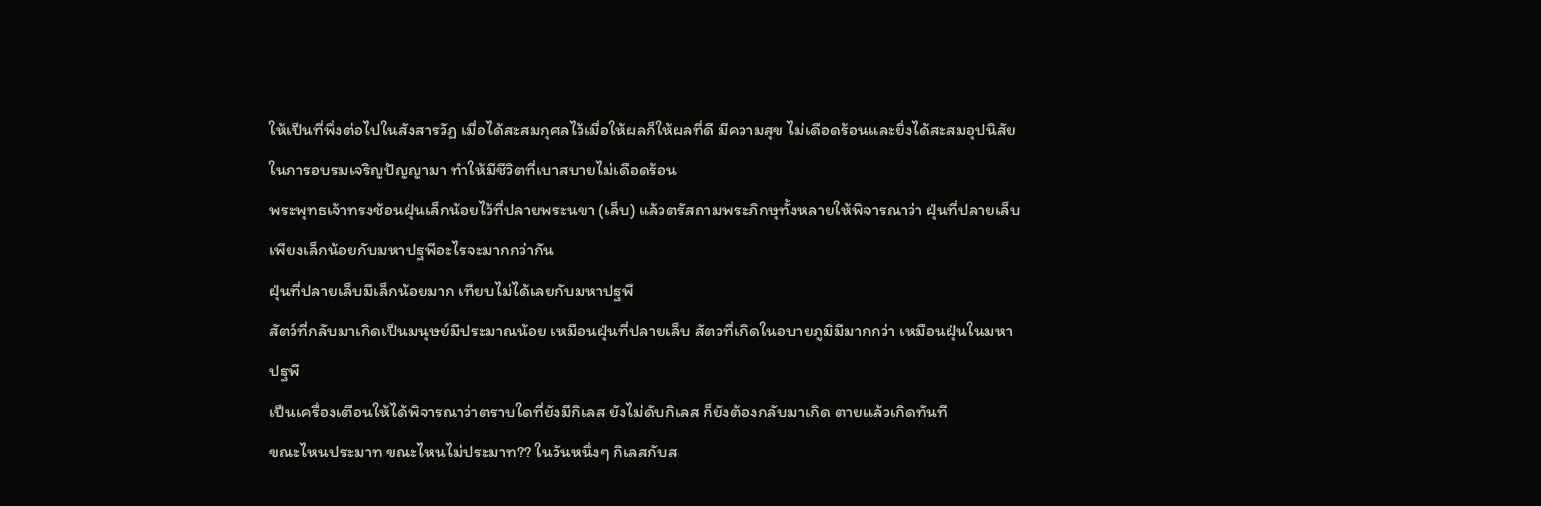ให้เป็นที่พึ่งต่อไปในสังสารวัฏ เมื่อได้สะสมกุศลไว้เมื่อให้ผลก็ให้ผลที่ดี มีความสุข ไม่เดือดร้อนและยิ่งได้สะสมอุปนิสัยในการอบรมเจริญปัญญามา ทำให้มีชีวิตที่เบาสบายไม่เดือดร้อน
พระพุทธเจ้าทรงช้อนฝุ่นเล็กน้อยไว้ที่ปลายพระนขา (เล็บ) แล้วตรัสถามพระภิกษุทั้งหลายให้พิจารณาว่า ฝุ่นที่ปลายเล็บเพียงเล็กน้อยกับมหาปฐพีอะไรจะมากกว่ากัน
ฝุ่นที่ปลายเล็บมีเล็กน้อยมาก เทียบไม่ได้เลยกับมหาปฐพี
สัตว์ที่กลับมาเกิดเป็นมนุษย์มีประมาณน้อย เหมือนฝุ่นที่ปลายเล็บ สัตวที่เกิดในอบายภูมิมีมากกว่า เหมือนฝุ่นในมหาปฐพี
เป็นเครื่องเตือนให้ได้พิจารณาว่าตราบใดที่ยังมีกิเลส ยังไม่ดับกิเลส ก็ยังต้องกลับมาเกิด ตายแล้วเกิดทันที
ขณะไหนประมาท ขณะไหนไม่ประมาท?? ในวันหนึ่งๆ กิเลสกับส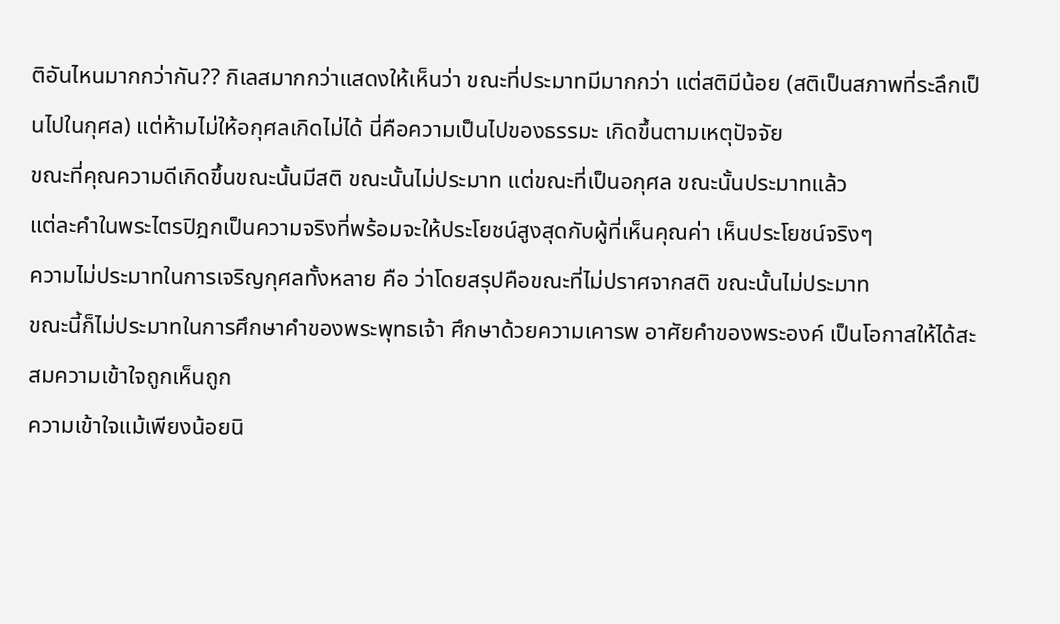ติอันไหนมากกว่ากัน?? กิเลสมากกว่าแสดงให้เห็นว่า ขณะที่ประมาทมีมากกว่า แต่สติมีน้อย (สติเป็นสภาพที่ระลึกเป็นไปในกุศล) แต่ห้ามไม่ให้อกุศลเกิดไม่ได้ นี่คือความเป็นไปของธรรมะ เกิดขึ้นตามเหตุปัจจัย
ขณะที่คุณความดีเกิดขึ้นขณะนั้นมีสติ ขณะนั้นไม่ประมาท แต่ขณะที่เป็นอกุศล ขณะนั้นประมาทแล้ว
แต่ละคำในพระไตรปิฎกเป็นความจริงที่พร้อมจะให้ประโยชน์สูงสุดกับผู้ที่เห็นคุณค่า เห็นประโยชน์จริงๆ
ความไม่ประมาทในการเจริญกุศลทั้งหลาย คือ ว่าโดยสรุปคือขณะที่ไม่ปราศจากสติ ขณะนั้นไม่ประมาท
ขณะนี้ก็ไม่ประมาทในการศึกษาคำของพระพุทธเจ้า ศึกษาด้วยความเคารพ อาศัยคำของพระองค์ เป็นโอกาสให้ได้สะสมความเข้าใจถูกเห็นถูก
ความเข้าใจแม้เพียงน้อยนิ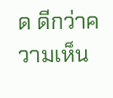ด ดีกว่าความเห็น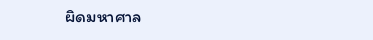ผิดมหาศาล